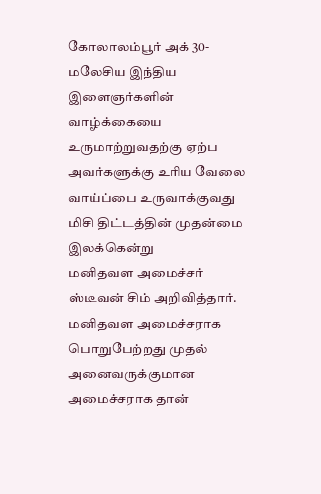கோலாலம்பூர் அக் 30-
மலேசிய இந்திய இளைஞர்களின் வாழ்க்கையை உருமாற்றுவதற்கு ஏற்ப அவர்களுக்கு உரிய வேலை வாய்ப்பை உருவாக்குவது மிசி திட்டத்தின் முதன்மை இலக்கென்று
மனிதவள அமைச்சர் ஸ்டீவன் சிம் அறிவித்தார்.
மனிதவள அமைச்சராக பொறுபேற்றது முதல் அனைவருக்குமான அமைச்சராக தான்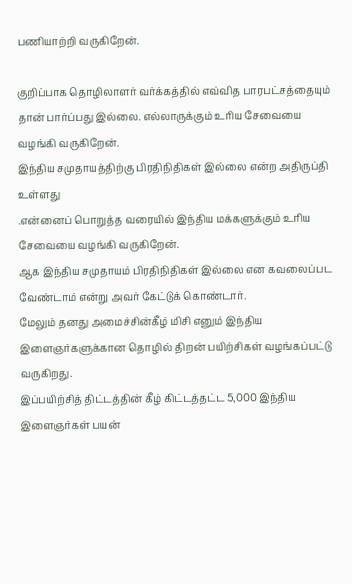பணியாற்றி வருகிறேன்.

குறிப்பாக தொழிலாளர் வர்க்கத்தில் எவ்வித பாரபட்சத்தையும் தான் பார்ப்பது இல்லை. எல்லாருக்கும் உரிய சேவையை வழங்கி வருகிறேன்.
இந்திய சமுதாயத்திற்கு பிரதிநிதிகள் இல்லை என்ற அதிருப்தி உள்ளது
.என்னைப் பொறுத்த வரையில் இந்திய மக்களுக்கும் உரிய சேவையை வழங்கி வருகிறேன்.
ஆக இந்திய சமுதாயம் பிரதிநிதிகள் இல்லை என கவலைப்பட வேண்டாம் என்று அவர் கேட்டுக் கொண்டார்.
மேலும் தனது அமைச்சின்கீழ் மிசி எனும் இந்திய இளைஞர்களுக்கான தொழில் திறன் பயிற்சிகள் வழங்கப்பட்டு வருகிறது.
இப்பயிற்சித் திட்டத்தின் கீழ் கிட்டத்தட்ட 5,000 இந்திய இளைஞர்கள் பயன்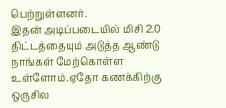பெற்றுள்ளனர்.
இதன் அடிப்படையில் மிசி 2.0 திட்டத்தையும் அடுத்த ஆண்டு நாங்கள் மேற்கொள்ள உள்ளோம்.ஏதோ கணக்கிற்கு ஒருசில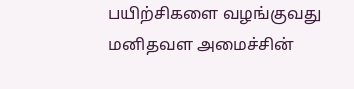பயிற்சிகளை வழங்குவது மனிதவள அமைச்சின்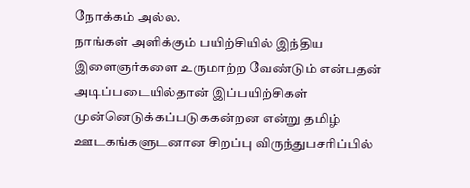நோக்கம் அல்ல.
நாங்கள் அளிக்கும் பயிற்சியில் இந்திய இளைஞர்களை உருமாற்ற வேண்டும் என்பதன் அடிப்படையில்தான் இப்பயிற்சிகள் முன்னெடுக்கப்படுககன்றன என்று தமிழ் ஊடகங்களுடனான சிறப்பு விருந்துபசரிப்பில்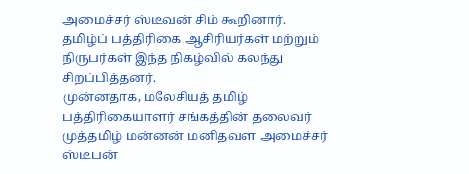அமைச்சர் ஸ்டீவன் சிம் கூறினார்.
தமிழ்ப் பத்திரிகை ஆசிரியர்கள் மற்றும் நிருபர்கள் இந்த நிகழ்வில் கலந்து சிறப்பித்தனர்.
முன்னதாக, மலேசியத் தமிழ் பத்திரிகையாளர் சங்கத்தின் தலைவர் முத்தமிழ் மன்னன் மனிதவள அமைச்சர் ஸ்டீபன்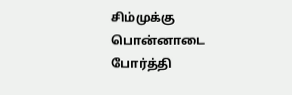சிம்முக்கு பொன்னாடை போர்த்தி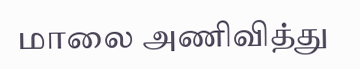மாலை அணிவித்து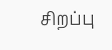சிறப்பு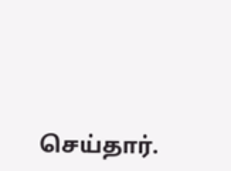செய்தார்.